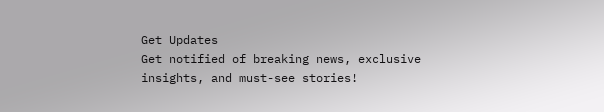Get Updates
Get notified of breaking news, exclusive insights, and must-see stories!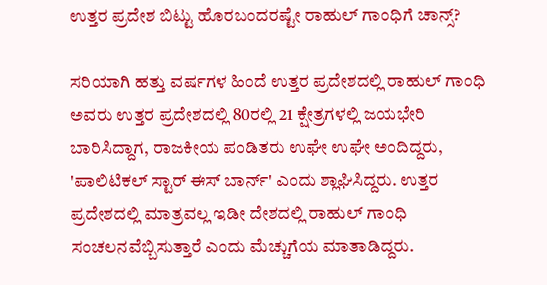ಉತ್ತರ ಪ್ರದೇಶ ಬಿಟ್ಟು ಹೊರಬಂದರಷ್ಟೇ ರಾಹುಲ್ ಗಾಂಧಿಗೆ ಚಾನ್ಸ್?

ಸರಿಯಾಗಿ ಹತ್ತು ವರ್ಷಗಳ ಹಿಂದೆ ಉತ್ತರ ಪ್ರದೇಶದಲ್ಲಿ ರಾಹುಲ್ ಗಾಂಧಿ ಅವರು ಉತ್ತರ ಪ್ರದೇಶದಲ್ಲಿ 80ರಲ್ಲಿ 21 ಕ್ಷೇತ್ರಗಳಲ್ಲಿ ಜಯಭೇರಿ ಬಾರಿಸಿದ್ದಾಗ, ರಾಜಕೀಯ ಪಂಡಿತರು ಉಘೇ ಉಘೇ ಅಂದಿದ್ದರು, 'ಪಾಲಿಟಿಕಲ್ ಸ್ಟಾರ್ ಈಸ್ ಬಾರ್ನ್' ಎಂದು ಶ್ಲಾಘಿಸಿದ್ದರು. ಉತ್ತರ ಪ್ರದೇಶದಲ್ಲಿ ಮಾತ್ರವಲ್ಲ ಇಡೀ ದೇಶದಲ್ಲಿ ರಾಹುಲ್ ಗಾಂಧಿ ಸಂಚಲನವೆಬ್ಬಿಸುತ್ತಾರೆ ಎಂದು ಮೆಚ್ಚುಗೆಯ ಮಾತಾಡಿದ್ದರು.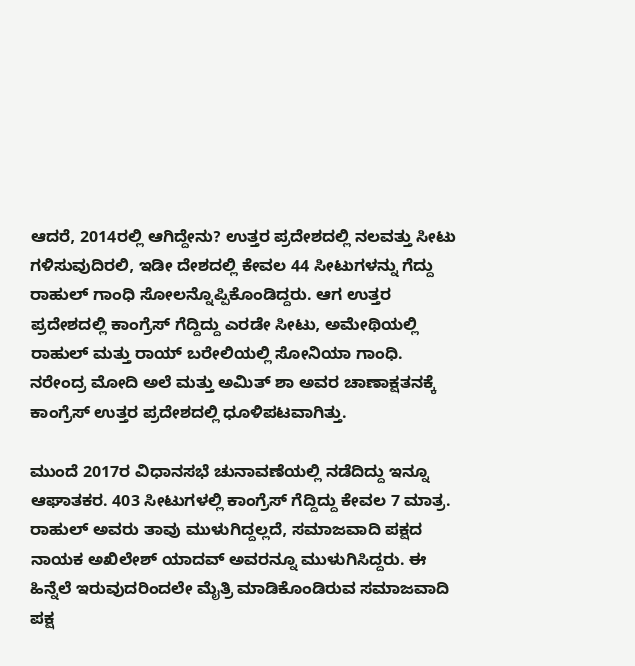ಆದರೆ, 2014ರಲ್ಲಿ ಆಗಿದ್ದೇನು? ಉತ್ತರ ಪ್ರದೇಶದಲ್ಲಿ ನಲವತ್ತು ಸೀಟು ಗಳಿಸುವುದಿರಲಿ, ಇಡೀ ದೇಶದಲ್ಲಿ ಕೇವಲ 44 ಸೀಟುಗಳನ್ನು ಗೆದ್ದು ರಾಹುಲ್ ಗಾಂಧಿ ಸೋಲನ್ನೊಪ್ಪಿಕೊಂಡಿದ್ದರು. ಆಗ ಉತ್ತರ ಪ್ರದೇಶದಲ್ಲಿ ಕಾಂಗ್ರೆಸ್ ಗೆದ್ದಿದ್ದು ಎರಡೇ ಸೀಟು, ಅಮೇಥಿಯಲ್ಲಿ ರಾಹುಲ್ ಮತ್ತು ರಾಯ್ ಬರೇಲಿಯಲ್ಲಿ ಸೋನಿಯಾ ಗಾಂಧಿ. ನರೇಂದ್ರ ಮೋದಿ ಅಲೆ ಮತ್ತು ಅಮಿತ್ ಶಾ ಅವರ ಚಾಣಾಕ್ಷತನಕ್ಕೆ ಕಾಂಗ್ರೆಸ್ ಉತ್ತರ ಪ್ರದೇಶದಲ್ಲಿ ಧೂಳಿಪಟವಾಗಿತ್ತು.

ಮುಂದೆ 2017ರ ವಿಧಾನಸಭೆ ಚುನಾವಣೆಯಲ್ಲಿ ನಡೆದಿದ್ದು ಇನ್ನೂ ಆಘಾತಕರ. 403 ಸೀಟುಗಳಲ್ಲಿ ಕಾಂಗ್ರೆಸ್ ಗೆದ್ದಿದ್ದು ಕೇವಲ 7 ಮಾತ್ರ. ರಾಹುಲ್ ಅವರು ತಾವು ಮುಳುಗಿದ್ದಲ್ಲದೆ, ಸಮಾಜವಾದಿ ಪಕ್ಷದ ನಾಯಕ ಅಖಿಲೇಶ್ ಯಾದವ್ ಅವರನ್ನೂ ಮುಳುಗಿಸಿದ್ದರು. ಈ ಹಿನ್ನೆಲೆ ಇರುವುದರಿಂದಲೇ ಮೈತ್ರಿ ಮಾಡಿಕೊಂಡಿರುವ ಸಮಾಜವಾದಿ ಪಕ್ಷ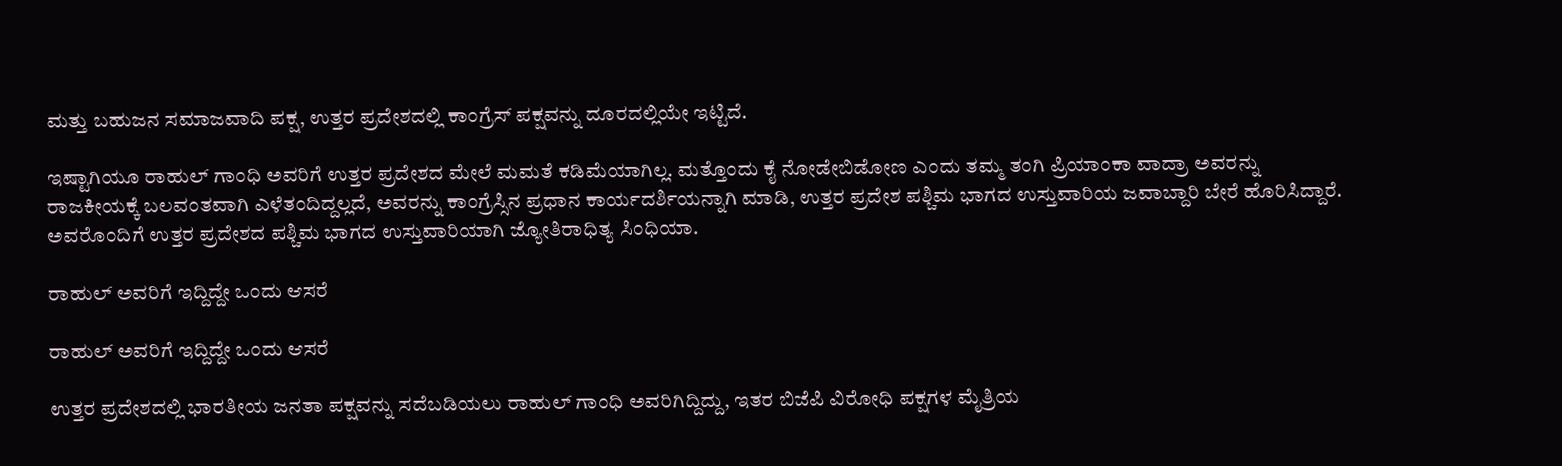ಮತ್ತು ಬಹುಜನ ಸಮಾಜವಾದಿ ಪಕ್ಷ, ಉತ್ತರ ಪ್ರದೇಶದಲ್ಲಿ ಕಾಂಗ್ರೆಸ್ ಪಕ್ಷವನ್ನು ದೂರದಲ್ಲಿಯೇ ಇಟ್ಟಿದೆ.

ಇಷ್ಟಾಗಿಯೂ ರಾಹುಲ್ ಗಾಂಧಿ ಅವರಿಗೆ ಉತ್ತರ ಪ್ರದೇಶದ ಮೇಲೆ ಮಮತೆ ಕಡಿಮೆಯಾಗಿಲ್ಲ. ಮತ್ತೊಂದು ಕೈ ನೋಡೇಬಿಡೋಣ ಎಂದು ತಮ್ಮ ತಂಗಿ ಪ್ರಿಯಾಂಕಾ ವಾದ್ರಾ ಅವರನ್ನು ರಾಜಕೀಯಕ್ಕೆ ಬಲವಂತವಾಗಿ ಎಳೆತಂದಿದ್ದಲ್ಲದೆ, ಅವರನ್ನು ಕಾಂಗ್ರೆಸ್ಸಿನ ಪ್ರಧಾನ ಕಾರ್ಯದರ್ಶಿಯನ್ನಾಗಿ ಮಾಡಿ, ಉತ್ತರ ಪ್ರದೇಶ ಪಶ್ಚಿಮ ಭಾಗದ ಉಸ್ತುವಾರಿಯ ಜವಾಬ್ದಾರಿ ಬೇರೆ ಹೊರಿಸಿದ್ದಾರೆ. ಅವರೊಂದಿಗೆ ಉತ್ತರ ಪ್ರದೇಶದ ಪಶ್ಚಿಮ ಭಾಗದ ಉಸ್ತುವಾರಿಯಾಗಿ ಜ್ಯೋತಿರಾಧಿತ್ಯ ಸಿಂಧಿಯಾ.

ರಾಹುಲ್ ಅವರಿಗೆ ಇದ್ದಿದ್ದೇ ಒಂದು ಆಸರೆ

ರಾಹುಲ್ ಅವರಿಗೆ ಇದ್ದಿದ್ದೇ ಒಂದು ಆಸರೆ

ಉತ್ತರ ಪ್ರದೇಶದಲ್ಲಿ ಭಾರತೀಯ ಜನತಾ ಪಕ್ಷವನ್ನು ಸದೆಬಡಿಯಲು ರಾಹುಲ್ ಗಾಂಧಿ ಅವರಿಗಿದ್ದಿದ್ದು, ಇತರ ಬಿಜೆಪಿ ವಿರೋಧಿ ಪಕ್ಷಗಳ ಮೈತ್ರಿಯ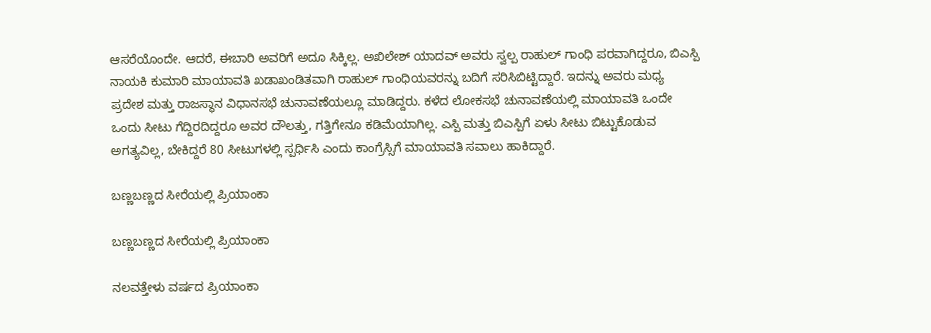ಆಸರೆಯೊಂದೇ. ಆದರೆ, ಈಬಾರಿ ಅವರಿಗೆ ಅದೂ ಸಿಕ್ಕಿಲ್ಲ. ಅಖಿಲೇಶ್ ಯಾದವ್ ಅವರು ಸ್ವಲ್ಪ ರಾಹುಲ್ ಗಾಂಧಿ ಪರವಾಗಿದ್ದರೂ, ಬಿಎಸ್ಪಿ ನಾಯಕಿ ಕುಮಾರಿ ಮಾಯಾವತಿ ಖಡಾಖಂಡಿತವಾಗಿ ರಾಹುಲ್ ಗಾಂಧಿಯವರನ್ನು ಬದಿಗೆ ಸರಿಸಿಬಿಟ್ಟಿದ್ದಾರೆ. ಇದನ್ನು ಅವರು ಮಧ್ಯ ಪ್ರದೇಶ ಮತ್ತು ರಾಜಸ್ಥಾನ ವಿಧಾನಸಭೆ ಚುನಾವಣೆಯಲ್ಲೂ ಮಾಡಿದ್ದರು. ಕಳೆದ ಲೋಕಸಭೆ ಚುನಾವಣೆಯಲ್ಲಿ ಮಾಯಾವತಿ ಒಂದೇ ಒಂದು ಸೀಟು ಗೆದ್ದಿರದಿದ್ದರೂ ಅವರ ದೌಲತ್ತು, ಗತ್ತಿಗೇನೂ ಕಡಿಮೆಯಾಗಿಲ್ಲ. ಎಸ್ಪಿ ಮತ್ತು ಬಿಎಸ್ಪಿಗೆ ಏಳು ಸೀಟು ಬಿಟ್ಟುಕೊಡುವ ಅಗತ್ಯವಿಲ್ಲ, ಬೇಕಿದ್ದರೆ 80 ಸೀಟುಗಳಲ್ಲಿ ಸ್ಪರ್ಧಿಸಿ ಎಂದು ಕಾಂಗ್ರೆಸ್ಸಿಗೆ ಮಾಯಾವತಿ ಸವಾಲು ಹಾಕಿದ್ದಾರೆ.

ಬಣ್ಣಬಣ್ಣದ ಸೀರೆಯಲ್ಲಿ ಪ್ರಿಯಾಂಕಾ

ಬಣ್ಣಬಣ್ಣದ ಸೀರೆಯಲ್ಲಿ ಪ್ರಿಯಾಂಕಾ

ನಲವತ್ತೇಳು ವರ್ಷದ ಪ್ರಿಯಾಂಕಾ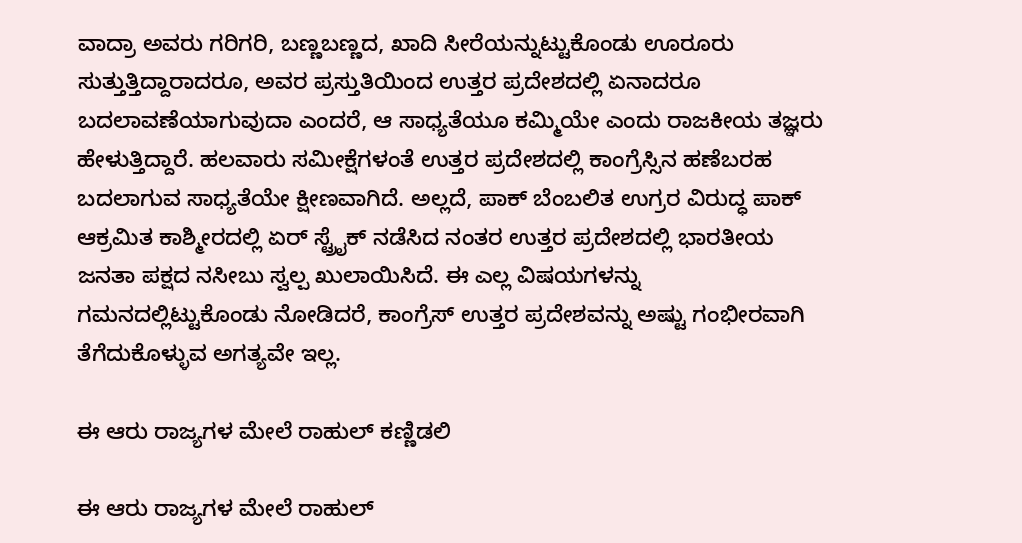ವಾದ್ರಾ ಅವರು ಗರಿಗರಿ, ಬಣ್ಣಬಣ್ಣದ, ಖಾದಿ ಸೀರೆಯನ್ನುಟ್ಟುಕೊಂಡು ಊರೂರು ಸುತ್ತುತ್ತಿದ್ದಾರಾದರೂ, ಅವರ ಪ್ರಸ್ತುತಿಯಿಂದ ಉತ್ತರ ಪ್ರದೇಶದಲ್ಲಿ ಏನಾದರೂ ಬದಲಾವಣೆಯಾಗುವುದಾ ಎಂದರೆ, ಆ ಸಾಧ್ಯತೆಯೂ ಕಮ್ಮಿಯೇ ಎಂದು ರಾಜಕೀಯ ತಜ್ಞರು ಹೇಳುತ್ತಿದ್ದಾರೆ. ಹಲವಾರು ಸಮೀಕ್ಷೆಗಳಂತೆ ಉತ್ತರ ಪ್ರದೇಶದಲ್ಲಿ ಕಾಂಗ್ರೆಸ್ಸಿನ ಹಣೆಬರಹ ಬದಲಾಗುವ ಸಾಧ್ಯತೆಯೇ ಕ್ಷೀಣವಾಗಿದೆ. ಅಲ್ಲದೆ, ಪಾಕ್ ಬೆಂಬಲಿತ ಉಗ್ರರ ವಿರುದ್ಧ ಪಾಕ್ ಆಕ್ರಮಿತ ಕಾಶ್ಮೀರದಲ್ಲಿ ಏರ್ ಸ್ಟ್ರೈಕ್ ನಡೆಸಿದ ನಂತರ ಉತ್ತರ ಪ್ರದೇಶದಲ್ಲಿ ಭಾರತೀಯ ಜನತಾ ಪಕ್ಷದ ನಸೀಬು ಸ್ವಲ್ಪ ಖುಲಾಯಿಸಿದೆ. ಈ ಎಲ್ಲ ವಿಷಯಗಳನ್ನು ಗಮನದಲ್ಲಿಟ್ಟುಕೊಂಡು ನೋಡಿದರೆ, ಕಾಂಗ್ರೆಸ್ ಉತ್ತರ ಪ್ರದೇಶವನ್ನು ಅಷ್ಟು ಗಂಭೀರವಾಗಿ ತೆಗೆದುಕೊಳ್ಳುವ ಅಗತ್ಯವೇ ಇಲ್ಲ.

ಈ ಆರು ರಾಜ್ಯಗಳ ಮೇಲೆ ರಾಹುಲ್ ಕಣ್ಣಿಡಲಿ

ಈ ಆರು ರಾಜ್ಯಗಳ ಮೇಲೆ ರಾಹುಲ್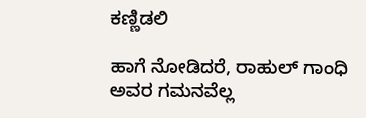ಕಣ್ಣಿಡಲಿ

ಹಾಗೆ ನೋಡಿದರೆ, ರಾಹುಲ್ ಗಾಂಧಿ ಅವರ ಗಮನವೆಲ್ಲ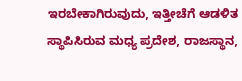ಇರಬೇಕಾಗಿರುವುದು, ಇತ್ತೀಚೆಗೆ ಆಡಳಿತ ಸ್ಥಾಪಿಸಿರುವ ಮಧ್ಯ ಪ್ರದೇಶ, ರಾಜಸ್ಥಾನ,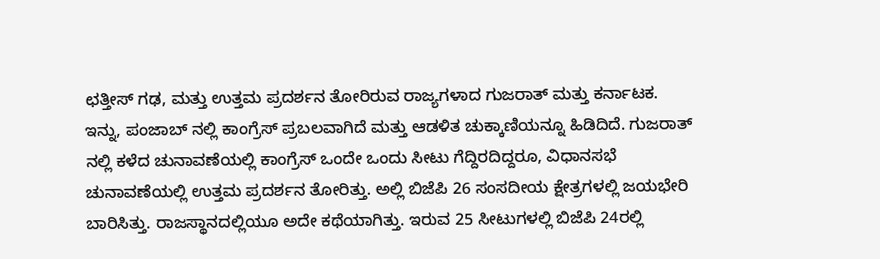ಛತ್ತೀಸ್ ಗಢ, ಮತ್ತು ಉತ್ತಮ ಪ್ರದರ್ಶನ ತೋರಿರುವ ರಾಜ್ಯಗಳಾದ ಗುಜರಾತ್ ಮತ್ತು ಕರ್ನಾಟಕ. ಇನ್ನು, ಪಂಜಾಬ್ ನಲ್ಲಿ ಕಾಂಗ್ರೆಸ್ ಪ್ರಬಲವಾಗಿದೆ ಮತ್ತು ಆಡಳಿತ ಚುಕ್ಕಾಣಿಯನ್ನೂ ಹಿಡಿದಿದೆ. ಗುಜರಾತ್ ನಲ್ಲಿ ಕಳೆದ ಚುನಾವಣೆಯಲ್ಲಿ ಕಾಂಗ್ರೆಸ್ ಒಂದೇ ಒಂದು ಸೀಟು ಗೆದ್ದಿರದಿದ್ದರೂ, ವಿಧಾನಸಭೆ ಚುನಾವಣೆಯಲ್ಲಿ ಉತ್ತಮ ಪ್ರದರ್ಶನ ತೋರಿತ್ತು. ಅಲ್ಲಿ ಬಿಜೆಪಿ 26 ಸಂಸದೀಯ ಕ್ಷೇತ್ರಗಳಲ್ಲಿ ಜಯಭೇರಿ ಬಾರಿಸಿತ್ತು. ರಾಜಸ್ಥಾನದಲ್ಲಿಯೂ ಅದೇ ಕಥೆಯಾಗಿತ್ತು. ಇರುವ 25 ಸೀಟುಗಳಲ್ಲಿ ಬಿಜೆಪಿ 24ರಲ್ಲಿ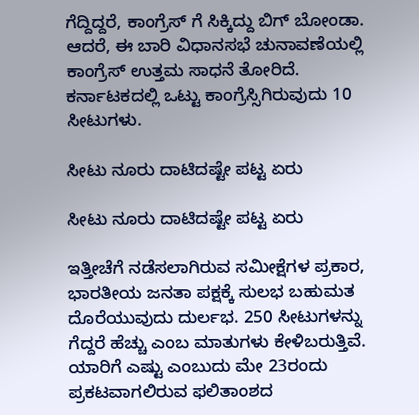ಗೆದ್ದಿದ್ದರೆ, ಕಾಂಗ್ರೆಸ್ ಗೆ ಸಿಕ್ಕಿದ್ದು ಬಿಗ್ ಬೋಂಡಾ. ಆದರೆ, ಈ ಬಾರಿ ವಿಧಾನಸಭೆ ಚುನಾವಣೆಯಲ್ಲಿ ಕಾಂಗ್ರೆಸ್ ಉತ್ತಮ ಸಾಧನೆ ತೋರಿದೆ. ಕರ್ನಾಟಕದಲ್ಲಿ ಒಟ್ಟು ಕಾಂಗ್ರೆಸ್ಸಿಗಿರುವುದು 10 ಸೀಟುಗಳು.

ಸೀಟು ನೂರು ದಾಟಿದಷ್ಟೇ ಪಟ್ಟ ಏರು

ಸೀಟು ನೂರು ದಾಟಿದಷ್ಟೇ ಪಟ್ಟ ಏರು

ಇತ್ತೀಚೆಗೆ ನಡೆಸಲಾಗಿರುವ ಸಮೀಕ್ಷೆಗಳ ಪ್ರಕಾರ, ಭಾರತೀಯ ಜನತಾ ಪಕ್ಷಕ್ಕೆ ಸುಲಭ ಬಹುಮತ ದೊರೆಯುವುದು ದುರ್ಲಭ. 250 ಸೀಟುಗಳನ್ನು ಗೆದ್ದರೆ ಹೆಚ್ಚು ಎಂಬ ಮಾತುಗಳು ಕೇಳಿಬರುತ್ತಿವೆ. ಯಾರಿಗೆ ಎಷ್ಟು ಎಂಬುದು ಮೇ 23ರಂದು ಪ್ರಕಟವಾಗಲಿರುವ ಫಲಿತಾಂಶದ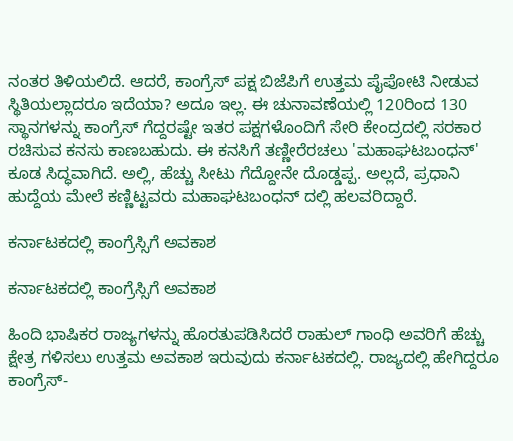ನಂತರ ತಿಳಿಯಲಿದೆ. ಆದರೆ, ಕಾಂಗ್ರೆಸ್ ಪಕ್ಷ ಬಿಜೆಪಿಗೆ ಉತ್ತಮ ಪೈಪೋಟಿ ನೀಡುವ ಸ್ಥಿತಿಯಲ್ಲಾದರೂ ಇದೆಯಾ? ಅದೂ ಇಲ್ಲ. ಈ ಚುನಾವಣೆಯಲ್ಲಿ 120ರಿಂದ 130 ಸ್ಥಾನಗಳನ್ನು ಕಾಂಗ್ರೆಸ್ ಗೆದ್ದರಷ್ಟೇ ಇತರ ಪಕ್ಷಗಳೊಂದಿಗೆ ಸೇರಿ ಕೇಂದ್ರದಲ್ಲಿ ಸರಕಾರ ರಚಿಸುವ ಕನಸು ಕಾಣಬಹುದು. ಈ ಕನಸಿಗೆ ತಣ್ಣೀರೆರಚಲು 'ಮಹಾಘಟಬಂಧನ್' ಕೂಡ ಸಿದ್ಧವಾಗಿದೆ. ಅಲ್ಲಿ, ಹೆಚ್ಚು ಸೀಟು ಗೆದ್ದೋನೇ ದೊಡ್ಡಪ್ಪ. ಅಲ್ಲದೆ, ಪ್ರಧಾನಿ ಹುದ್ದೆಯ ಮೇಲೆ ಕಣ್ಣಿಟ್ಟವರು ಮಹಾಘಟಬಂಧನ್ ದಲ್ಲಿ ಹಲವರಿದ್ದಾರೆ.

ಕರ್ನಾಟಕದಲ್ಲಿ ಕಾಂಗ್ರೆಸ್ಸಿಗೆ ಅವಕಾಶ

ಕರ್ನಾಟಕದಲ್ಲಿ ಕಾಂಗ್ರೆಸ್ಸಿಗೆ ಅವಕಾಶ

ಹಿಂದಿ ಭಾಷಿಕರ ರಾಜ್ಯಗಳನ್ನು ಹೊರತುಪಡಿಸಿದರೆ ರಾಹುಲ್ ಗಾಂಧಿ ಅವರಿಗೆ ಹೆಚ್ಚು ಕ್ಷೇತ್ರ ಗಳಿಸಲು ಉತ್ತಮ ಅವಕಾಶ ಇರುವುದು ಕರ್ನಾಟಕದಲ್ಲಿ. ರಾಜ್ಯದಲ್ಲಿ ಹೇಗಿದ್ದರೂ ಕಾಂಗ್ರೆಸ್-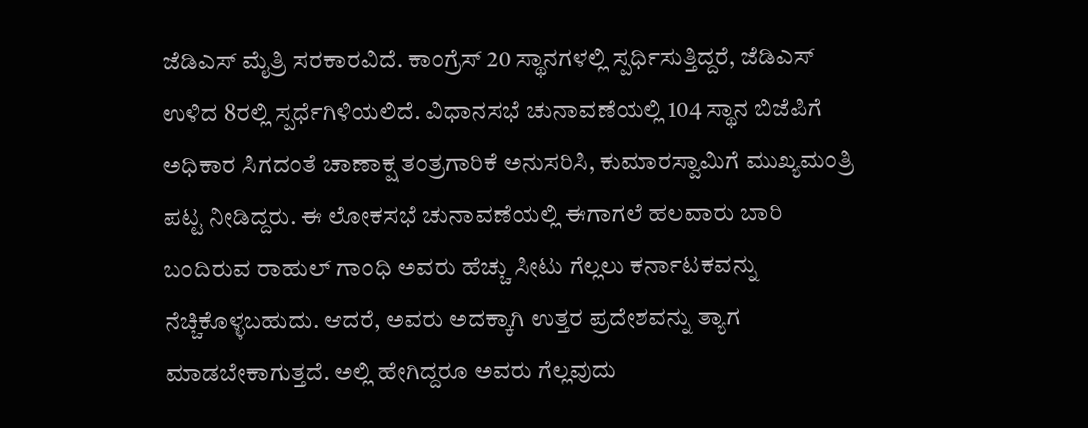ಜೆಡಿಎಸ್ ಮೈತ್ರಿ ಸರಕಾರವಿದೆ. ಕಾಂಗ್ರೆಸ್ 20 ಸ್ಥಾನಗಳಲ್ಲಿ ಸ್ಪರ್ಧಿಸುತ್ತಿದ್ದರೆ, ಜೆಡಿಎಸ್ ಉಳಿದ 8ರಲ್ಲಿ ಸ್ಪರ್ಧೆಗಿಳಿಯಲಿದೆ. ವಿಧಾನಸಭೆ ಚುನಾವಣೆಯಲ್ಲಿ 104 ಸ್ಥಾನ ಬಿಜೆಪಿಗೆ ಅಧಿಕಾರ ಸಿಗದಂತೆ ಚಾಣಾಕ್ಷ ತಂತ್ರಗಾರಿಕೆ ಅನುಸರಿಸಿ, ಕುಮಾರಸ್ವಾಮಿಗೆ ಮುಖ್ಯಮಂತ್ರಿ ಪಟ್ಟ ನೀಡಿದ್ದರು. ಈ ಲೋಕಸಭೆ ಚುನಾವಣೆಯಲ್ಲಿ ಈಗಾಗಲೆ ಹಲವಾರು ಬಾರಿ ಬಂದಿರುವ ರಾಹುಲ್ ಗಾಂಧಿ ಅವರು ಹೆಚ್ಚು ಸೀಟು ಗೆಲ್ಲಲು ಕರ್ನಾಟಕವನ್ನು ನೆಚ್ಚಿಕೊಳ್ಳಬಹುದು. ಆದರೆ, ಅವರು ಅದಕ್ಕಾಗಿ ಉತ್ತರ ಪ್ರದೇಶವನ್ನು ತ್ಯಾಗ ಮಾಡಬೇಕಾಗುತ್ತದೆ. ಅಲ್ಲಿ ಹೇಗಿದ್ದರೂ ಅವರು ಗೆಲ್ಲವುದು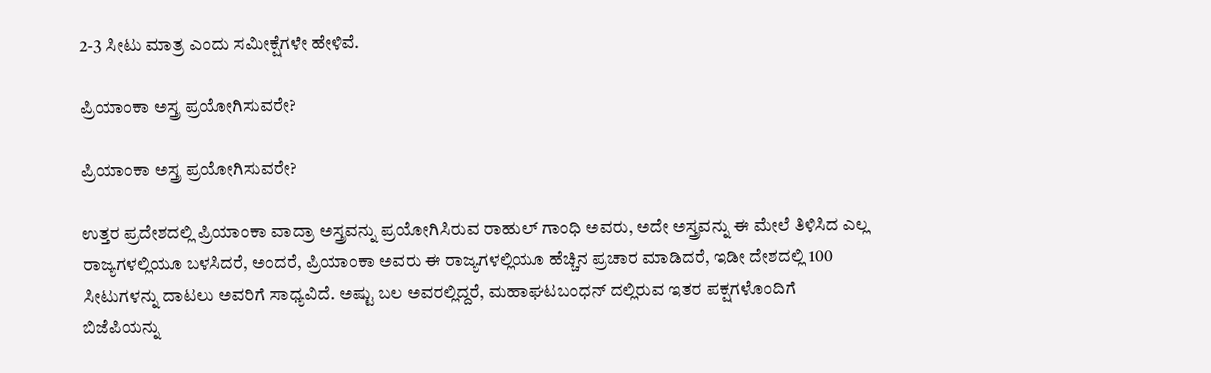2-3 ಸೀಟು ಮಾತ್ರ ಎಂದು ಸಮೀಕ್ಷೆಗಳೇ ಹೇಳಿವೆ.

ಪ್ರಿಯಾಂಕಾ ಅಸ್ತ್ರ ಪ್ರಯೋಗಿಸುವರೇ?

ಪ್ರಿಯಾಂಕಾ ಅಸ್ತ್ರ ಪ್ರಯೋಗಿಸುವರೇ?

ಉತ್ತರ ಪ್ರದೇಶದಲ್ಲಿ ಪ್ರಿಯಾಂಕಾ ವಾದ್ರಾ ಅಸ್ತ್ರವನ್ನು ಪ್ರಯೋಗಿಸಿರುವ ರಾಹುಲ್ ಗಾಂಧಿ ಅವರು, ಅದೇ ಅಸ್ತ್ರವನ್ನು ಈ ಮೇಲೆ ತಿಳಿಸಿದ ಎಲ್ಲ ರಾಜ್ಯಗಳಲ್ಲಿಯೂ ಬಳಸಿದರೆ, ಅಂದರೆ, ಪ್ರಿಯಾಂಕಾ ಅವರು ಈ ರಾಜ್ಯಗಳಲ್ಲಿಯೂ ಹೆಚ್ಚಿನ ಪ್ರಚಾರ ಮಾಡಿದರೆ, ಇಡೀ ದೇಶದಲ್ಲಿ 100 ಸೀಟುಗಳನ್ನು ದಾಟಲು ಅವರಿಗೆ ಸಾಧ್ಯವಿದೆ. ಅಷ್ಟು ಬಲ ಅವರಲ್ಲಿದ್ದರೆ, ಮಹಾಘಟಬಂಧನ್ ದಲ್ಲಿರುವ ಇತರ ಪಕ್ಷಗಳೊಂದಿಗೆ ಬಿಜೆಪಿಯನ್ನು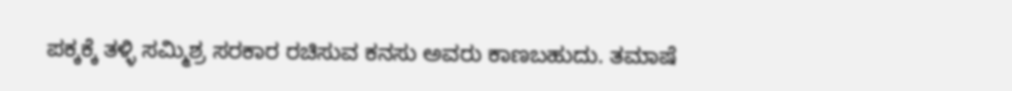ಪಕ್ಕಕ್ಕೆ ತಳ್ಳಿ ಸಮ್ಮಿಶ್ರ ಸರಕಾರ ರಚಿಸುವ ಕನಸು ಅವರು ಕಾಣಬಹುದು. ತಮಾಷೆ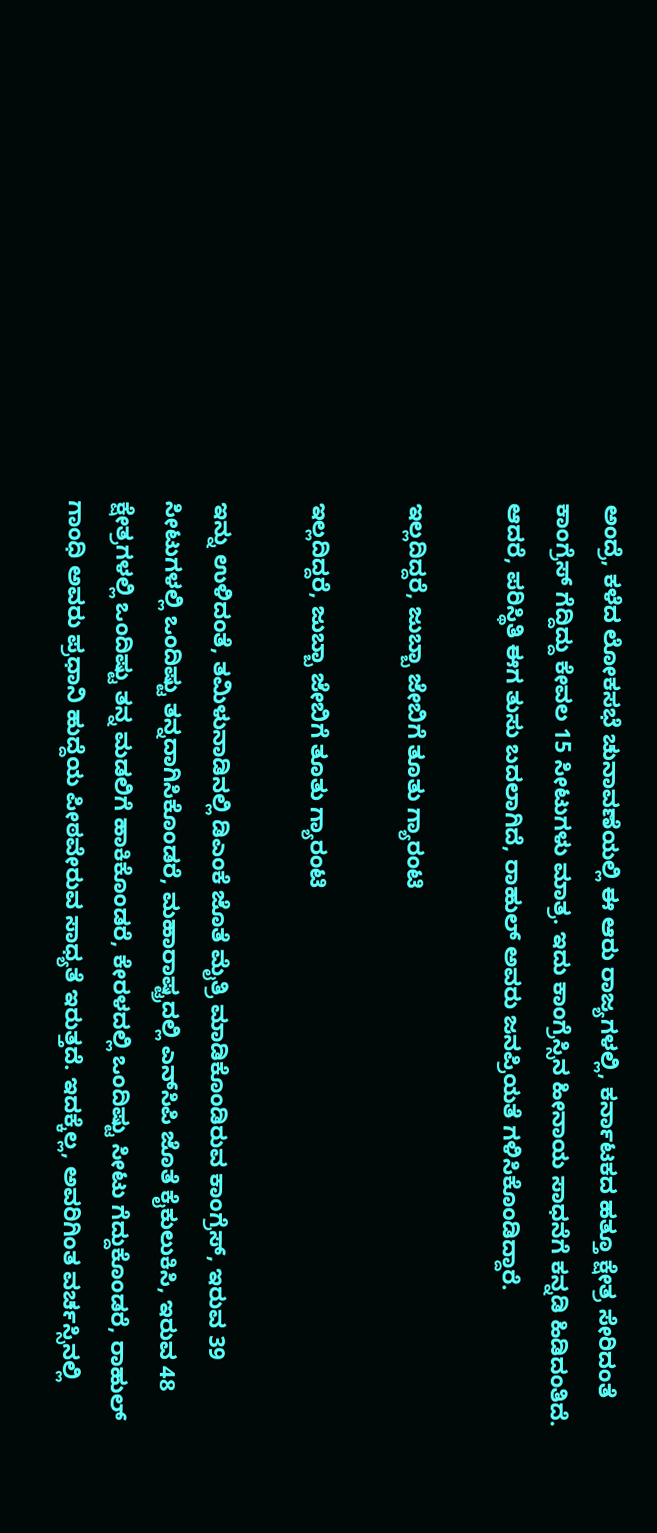ಅಂದ್ರೆ, ಕಳೆದ ಲೋಕಸಭೆ ಚುನಾವಣೆಯಲ್ಲಿ ಈ ಆರು ರಾಜ್ಯಗಳಲ್ಲಿ, ಕರ್ನಾಟಕದ ಹತ್ತೂ ಕ್ಷೇತ್ರ ಸೇರಿದಂತೆ ಕಾಂಗ್ರೆಸ್ ಗೆದ್ದಿದ್ದು ಕೇವಲ 15 ಸೀಟುಗಳು ಮಾತ್ರ. ಇದು ಕಾಂಗ್ರೆಸ್ಸಿನ ಹೀನಾಯ ಸಾಧನೆಗೆ ಕನ್ನಡಿ ಹಿಡಿದಂತಿದೆ. ಆದರೆ, ಪರಿಸ್ಥಿತಿ ಈಗ ತುಸು ಬದಲಾಗಿದೆ, ರಾಹುಲ್ ಅವರು ಜನಪ್ರಿಯತೆ ಗಳಿಸಿಕೊಂಡಿದ್ದಾರೆ.

ಇಲ್ಲದಿದ್ದರೆ, ಜುಬ್ಬಾ ಜೇಬಿಗೆ ತೂತು ಗ್ಯಾರಂಟಿ

ಇಲ್ಲದಿದ್ದರೆ, ಜುಬ್ಬಾ ಜೇಬಿಗೆ ತೂತು ಗ್ಯಾರಂಟಿ

ಇನ್ನು ಉಳಿದಂತೆ, ತಮಿಳುನಾಡಿನಲ್ಲಿ ಡಿಎಂಕೆ ಜೊತೆ ಮೈತ್ರಿ ಮಾಡಿಕೊಂಡಿರುವ ಕಾಂಗ್ರೆಸ್, ಇರುವ 39 ಸೀಟುಗಳಲ್ಲಿ ಒಂದಿಷ್ಟು ತನ್ನದಾಗಿಸಿಕೊಂಡರೆ, ಮಹಾರಾಷ್ಟ್ರದಲ್ಲಿ ಎನ್‌ಸಿಪಿ ಜೊತೆ ಕೈಕುಲುಕಿಸಿ, ಇರುವ 48 ಕ್ಷೇತ್ರಗಳಲ್ಲಿ ಒಂದಿಷ್ಟು ತನ್ನ ಮಡಲಿಗೆ ಹಾಕಿಕೊಂಡರೆ, ಕೇರಳದಲ್ಲಿ ಒಂದಿಷ್ಟು ಸೀಟು ಗೆದ್ದುಕೊಂಡರೆ, ರಾಹುಲ್ ಗಾಂಧಿ ಅವರು ಪ್ರಧಾನಿ ಹುದ್ದೆಯ ಪೀಠವೇರುವ ಸಾಧ್ಯತೆ ಇರುತ್ತದೆ. ಇದಕ್ಕೆಲ್ಲ, ಅವರಿಗಿಂತ ವರ್ಚಸ್ಸಿನಲ್ಲಿ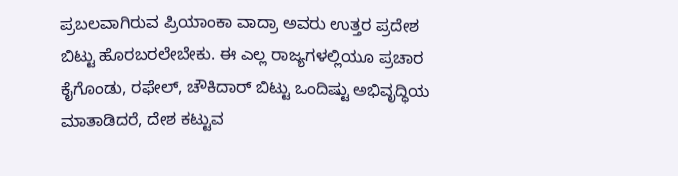ಪ್ರಬಲವಾಗಿರುವ ಪ್ರಿಯಾಂಕಾ ವಾದ್ರಾ ಅವರು ಉತ್ತರ ಪ್ರದೇಶ ಬಿಟ್ಟು ಹೊರಬರಲೇಬೇಕು. ಈ ಎಲ್ಲ ರಾಜ್ಯಗಳಲ್ಲಿಯೂ ಪ್ರಚಾರ ಕೈಗೊಂಡು, ರಫೇಲ್, ಚೌಕಿದಾರ್ ಬಿಟ್ಟು ಒಂದಿಷ್ಟು ಅಭಿವೃದ್ಧಿಯ ಮಾತಾಡಿದರೆ, ದೇಶ ಕಟ್ಟುವ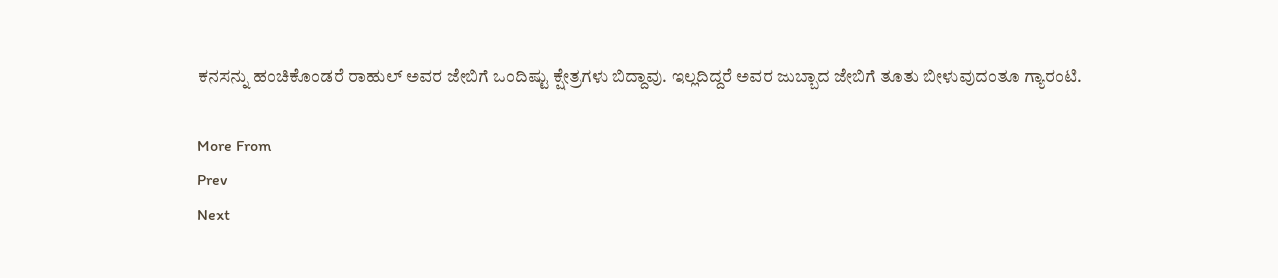ಕನಸನ್ನು ಹಂಚಿಕೊಂಡರೆ ರಾಹುಲ್ ಅವರ ಜೇಬಿಗೆ ಒಂದಿಷ್ಟು ಕ್ಷೇತ್ರಗಳು ಬಿದ್ದಾವು. ಇಲ್ಲದಿದ್ದರೆ ಅವರ ಜುಬ್ಬಾದ ಜೇಬಿಗೆ ತೂತು ಬೀಳುವುದಂತೂ ಗ್ಯಾರಂಟಿ.

More From
Prev
Next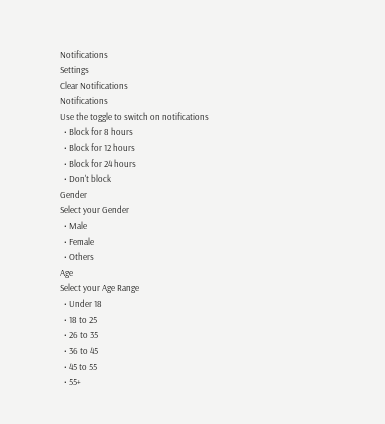Notifications
Settings
Clear Notifications
Notifications
Use the toggle to switch on notifications
  • Block for 8 hours
  • Block for 12 hours
  • Block for 24 hours
  • Don't block
Gender
Select your Gender
  • Male
  • Female
  • Others
Age
Select your Age Range
  • Under 18
  • 18 to 25
  • 26 to 35
  • 36 to 45
  • 45 to 55
  • 55+